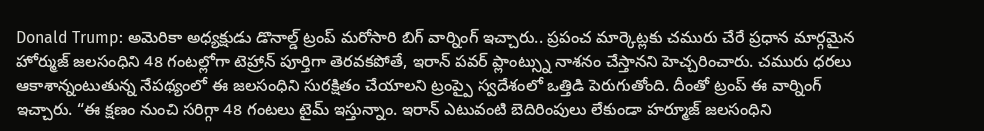Donald Trump: అమెరికా అధ్యక్షుడు డొనాల్డ్ ట్రంప్ మరోసారి బిగ్ వార్నింగ్ ఇచ్చారు.. ప్రపంచ మార్కెట్లకు చమురు చేరే ప్రధాన మార్గమైన హోర్ముజ్ జలసంధిని 48 గంటల్లోగా టెహ్రాన్ పూర్తిగా తెరవకపోతే, ఇరాన్ పవర్ ప్లాంట్స్ను నాశనం చేస్తానని హెచ్చరించారు. చమురు ధరలు ఆకాశాన్నంటుతున్న నేపథ్యంలో ఈ జలసంధిని సురక్షితం చేయాలని ట్రంప్పై స్వదేశంలో ఒత్తిడి పెరుగుతోంది. దీంతో ట్రంప్ ఈ వార్నింగ్ ఇచ్చారు. “ఈ క్షణం నుంచి సరిగ్గా 48 గంటలు టైమ్ ఇస్తున్నాం. ఇరాన్ ఎటువంటి బెదిరింపులు లేకుండా హర్మూజ్ జలసంధిని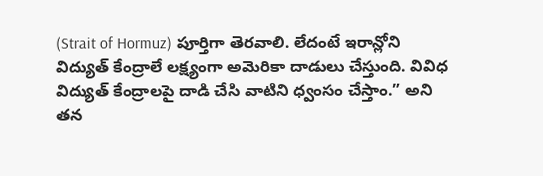(Strait of Hormuz) పూర్తిగా తెరవాలి. లేదంటే ఇరాన్లోని విద్యుత్ కేంద్రాలే లక్ష్యంగా అమెరికా దాడులు చేస్తుంది. వివిధ విద్యుత్ కేంద్రాలపై దాడి చేసి వాటిని ధ్వంసం చేస్తాం.” అని తన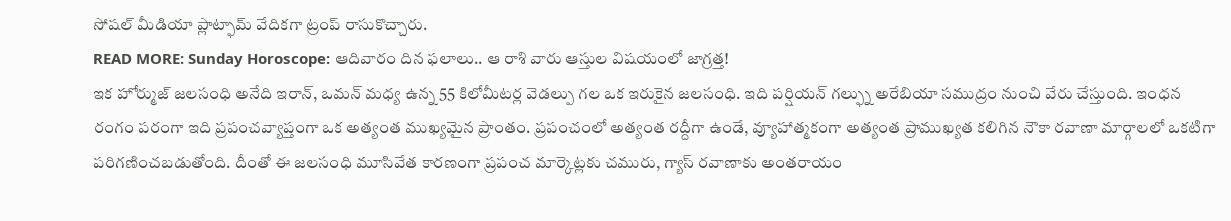సోషల్ మీడియా ప్లాట్ఫామ్ వేదికగా ట్రంప్ రాసుకొచ్చారు.
READ MORE: Sunday Horoscope: ఆదివారం దిన ఫలాలు.. ఆ రాశి వారు ఆస్తుల విషయంలో జాగ్రత్త!
ఇక హోర్ముజ్ జలసంధి అనేది ఇరాన్, ఒమన్ మధ్య ఉన్న 55 కిలోమీటర్ల వెడల్పు గల ఒక ఇరుకైన జలసంధి. ఇది పర్షియన్ గల్ఫ్ను అరేబియా సముద్రం నుంచి వేరు చేస్తుంది. ఇంధన రంగం పరంగా ఇది ప్రపంచవ్యాప్తంగా ఒక అత్యంత ముఖ్యమైన ప్రాంతం. ప్రపంచంలో అత్యంత రద్దీగా ఉండే, వ్యూహాత్మకంగా అత్యంత ప్రాముఖ్యత కలిగిన నౌకా రవాణా మార్గాలలో ఒకటిగా పరిగణించబడుతోంది. దీంతో ఈ జలసంధి మూసివేత కారణంగా ప్రపంచ మార్కెట్లకు చమురు, గ్యాస్ రవాణాకు అంతరాయం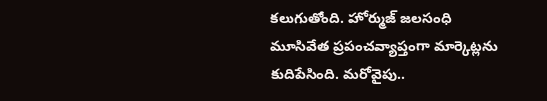కలుగుతోంది. హోర్ముజ్ జలసంధి మూసివేత ప్రపంచవ్యాప్తంగా మార్కెట్లను కుదిపేసింది. మరోవైపు..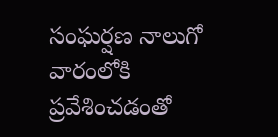సంఘర్షణ నాలుగో వారంలోకి ప్రవేశించడంతో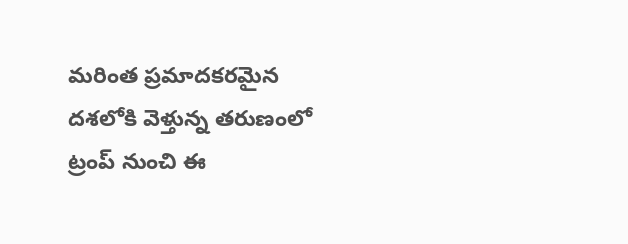మరింత ప్రమాదకరమైన దశలోకి వెళ్తున్న తరుణంలో ట్రంప్ నుంచి ఈ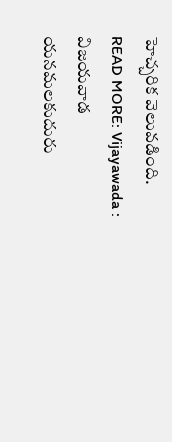హెచ్చరిక వెలువడింది.
READ MORE: Vijayawada : విజయవాడ యనమలకుదురు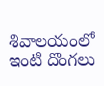శివాలయంలో ఇంటి దొంగలు